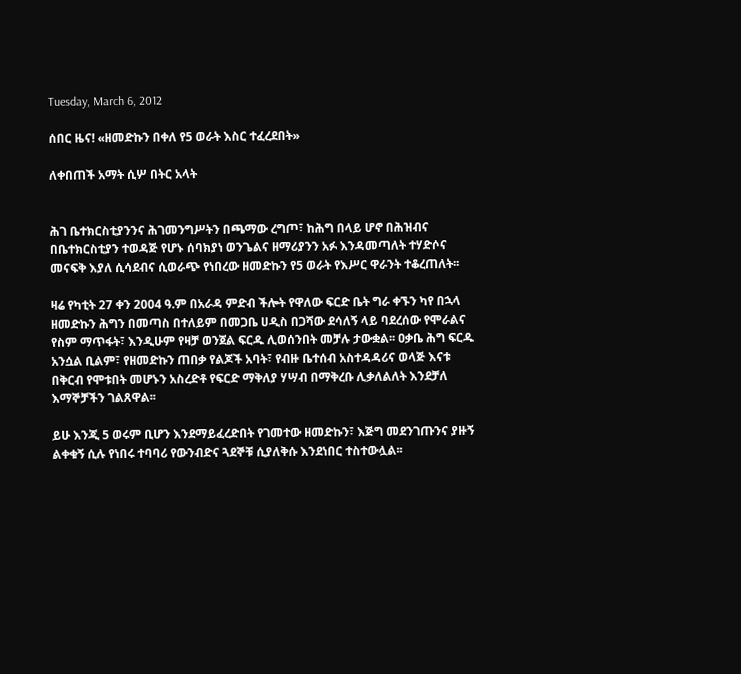Tuesday, March 6, 2012

ሰበር ዜና! «ዘመድኩን በቀለ የ5 ወራት እስር ተፈረደበት»

ለቀበጠች አማት ሲሦ በትር አላት


ሕገ ቤተክርስቲያንንና ሕገመንግሥትን በጫማው ረግጦ፣ ከሕግ በላይ ሆኖ በሕዝብና በቤተክርስቲያን ተወዳጅ የሆኑ ሰባክያነ ወንጌልና ዘማሪያንን አፉ እንዳመጣለት ተሃድሶና መናፍቅ እያለ ሲሳደብና ሲወራጭ የነበረው ዘመድኩን የ5 ወራት የእሥር ዋራንት ተቆረጠለት፡፡

ዛሬ የካቲት 27 ቀን 2004 ዓ.ም በአራዳ ምድብ ችሎት የዋለው ፍርድ ቤት ግራ ቀኙን ካየ በኋላ ዘመድኩን ሕግን በመጣስ በተለይም በመጋቤ ሀዲስ በጋሻው ደሳለኝ ላይ ባደረሰው የሞራልና የስም ማጥፋት፣ እንዲሁም የዛቻ ወንጀል ፍርዱ ሊወሰንበት መቻሉ ታውቋል፡፡ ዐቃቤ ሕግ ፍርዱ አንሷል ቢልም፣ የዘመድኩን ጠበቃ የልጆች አባት፣ የብዙ ቤተሰብ አስተዳዳሪና ወላጅ እናቱ በቅርብ የሞቱበት መሆኑን አስረድቶ የፍርድ ማቅለያ ሃሣብ በማቅረቡ ሊቃለልለት እንደቻለ እማኞቻችን ገልጸዋል፡፡

ይሁ እንጂ 5 ወሩም ቢሆን እንደማይፈረድበት የገመተው ዘመድኩን፣ እጅግ መደንገጡንና ያዙኝ ልቀቁኝ ሲሉ የነበሩ ተባባሪ የውንብድና ጓደኞቹ ሲያለቅሱ እንደነበር ተስተውሏል፡፡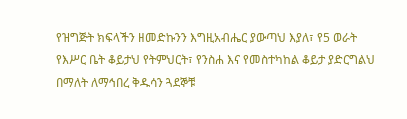የዝግጅት ክፍላችን ዘመድኩንን እግዚአብሔር ያውጣህ እያለ፣ የ5 ወራት የእሥር ቤት ቆይታህ የትምህርት፣ የንስሐ እና የመስተካከል ቆይታ ያድርግልህ በማለት ለማኅበረ ቅዱሳን ጓደኞቹ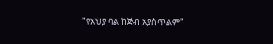"የአህያ ባል ከጅብ አያስጥልም"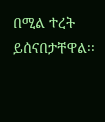በሚል ተረት ይሰናበታቸዋል፡፡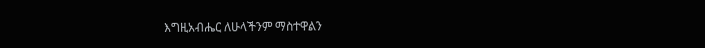እግዚአብሔር ለሁላችንም ማስተዋልን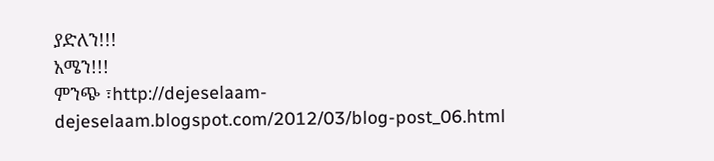ያድለን!!!
አሜን!!!
ምንጭ ፣http://dejeselaam-dejeselaam.blogspot.com/2012/03/blog-post_06.html